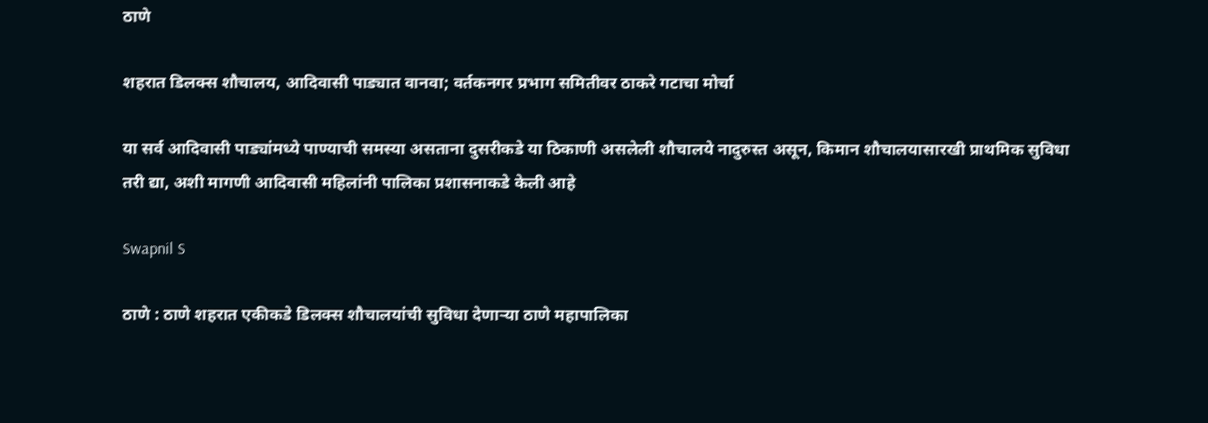ठाणे

शहरात डिलक्स शौचालय, आदिवासी पाड्यात वानवा; वर्तकनगर प्रभाग समितीवर ठाकरे गटाचा मोर्चा

या सर्व आदिवासी पाड्यांमध्ये पाण्याची समस्या असताना दुसरीकडे या ठिकाणी असलेली शौचालये नादुरुस्त असून, किमान शौचालयासारखी प्राथमिक सुविधा तरी द्या, अशी मागणी आदिवासी महिलांनी पालिका प्रशासनाकडे केली आहे

Swapnil S

ठाणे : ठाणे शहरात एकीकडे डिलक्स शौचालयांची सुविधा देणाऱ्या ठाणे महापालिका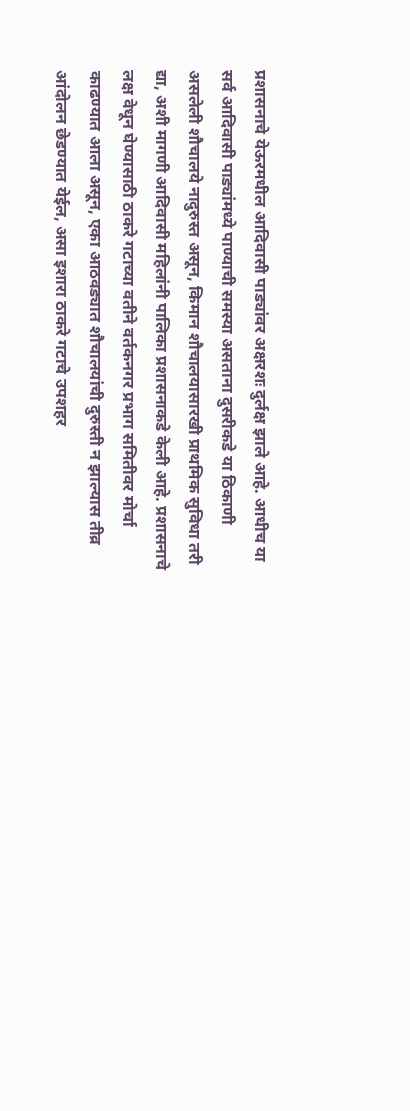प्रशासनाचे येऊरमधील आदिवासी पाड्यांवर अक्षरशः दुर्लक्ष झाले आहे. आधीच या सर्व आदिवासी पाड्यांमध्ये पाण्याची समस्या असताना दुसरीकडे या ठिकाणी असलेली शौचालये नादुरुस्त असून, किमान शौचालयासारखी प्राथमिक सुविधा तरी द्या, अशी मागणी आदिवासी महिलांनी पालिका प्रशासनाकडे केली आहे. प्रशासनाचे लक्ष वेधून घेण्यासाठी ठाकरे गटाच्या वतीने वर्तकनगर प्रभाग समितीवर मोर्चा काढण्यात आला असून, एका आठवड्यात शौचालयांची दुरुस्ती न झाल्यास तीव्र आंदोलन छेडण्यात येईल, असा इशारा ठाकरे गटाचे उपशहर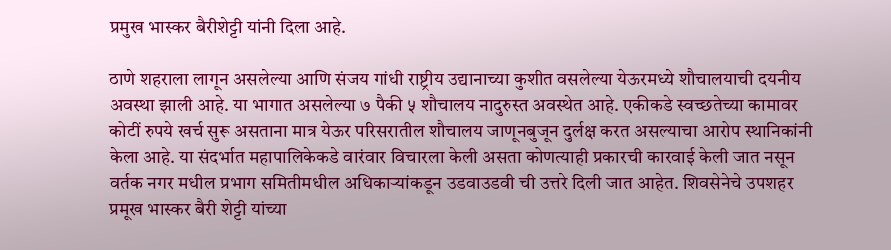प्रमुख भास्कर बैरीशेट्टी यांनी दिला आहे.

ठाणे शहराला लागून असलेल्या आणि संजय गांधी राष्ट्रीय उद्यानाच्या कुशीत वसलेल्या येऊरमध्ये शौचालयाची दयनीय अवस्था झाली आहे. या भागात असलेल्या ७ पैकी ५ शौचालय नादुरुस्त अवस्थेत आहे. एकीकडे स्वच्छतेच्या कामावर कोटीं रुपये खर्च सुरू असताना मात्र येऊर परिसरातील शौचालय जाणूनबुजून दुर्लक्ष करत असल्याचा आरोप स्थानिकांनी केला आहे. या संदर्भात महापालिकेकडे वारंवार विचारला केली असता कोणत्याही प्रकारची कारवाई केली जात नसून वर्तक नगर मधील प्रभाग समितीमधील अधिकाऱ्यांकडून उडवाउडवी ची उत्तरे दिली जात आहेत. शिवसेनेचे उपशहर प्रमूख भास्कर बैरी शेट्टी यांच्या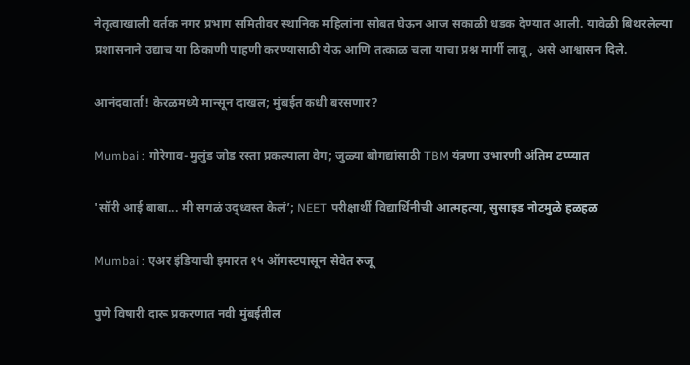नेतृत्वाखाली वर्तक नगर प्रभाग समितीवर स्थानिक महिलांना सोबत घेऊन आज सकाळी धडक देण्यात आली. यावेळी बिथरलेल्या प्रशासनाने उद्याच या ठिकाणी पाहणी करण्यासाठी येऊ आणि तत्काळ चला याचा प्रश्न मार्गी लावू, असे आश्वासन दिले.

आनंदवार्ता! केरळमध्ये मान्सून दाखल; मुंबईत कधी बरसणार?

Mumbai : गोरेगाव-मुलुंड जोड रस्ता प्रकल्पाला वेग; जुळ्या बोगद्यांसाठी TBM यंत्रणा उभारणी अंतिम टप्प्यात

'सॉरी आई बाबा... मी सगळं उद्ध्वस्त केलं’; NEET परीक्षार्थी विद्यार्थिनीची आत्महत्या, सुसाइड नोटमुळे हळहळ

Mumbai : एअर इंडियाची इमारत १५ ऑगस्टपासून सेवेत रुजू

पुणे विषारी दारू प्रकरणात नवी मुंबईतील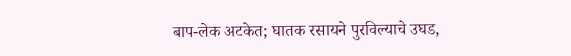बाप-लेक अटकेत; घातक रसायने पुरविल्याचे उघड,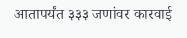आतापर्यंत ३३३ जणांवर कारवाई